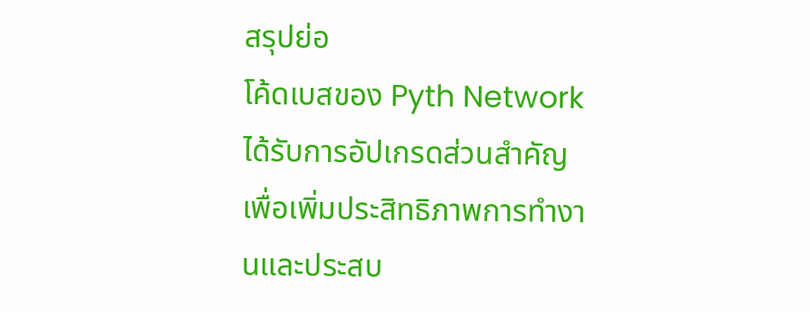สรุปย่อ
โค้ดเบสของ Pyth Network ได้รับการอัปเกรดส่วนสำคัญเพื่อเพิ่มประสิทธิภาพการทำงานและประสบ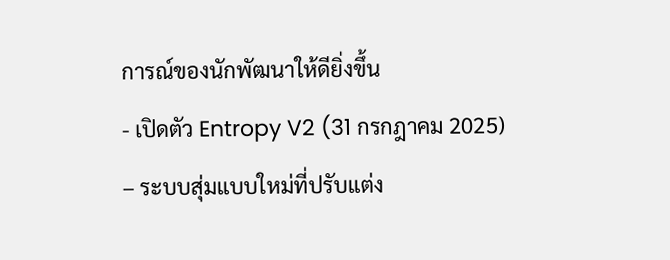การณ์ของนักพัฒนาให้ดียิ่งขึ้น
- เปิดตัว Entropy V2 (31 กรกฎาคม 2025) – ระบบสุ่มแบบใหม่ที่ปรับแต่ง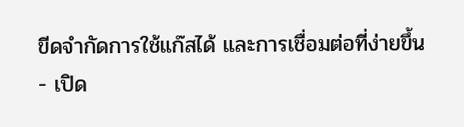ขีดจำกัดการใช้แก๊สได้ และการเชื่อมต่อที่ง่ายขึ้น
- เปิด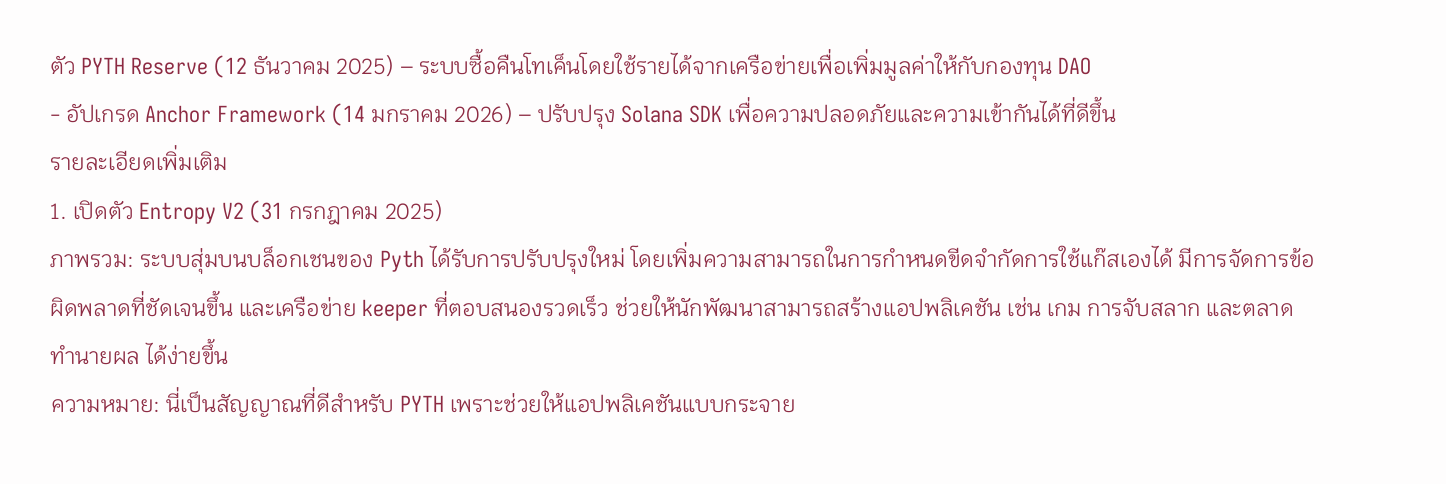ตัว PYTH Reserve (12 ธันวาคม 2025) – ระบบซื้อคืนโทเค็นโดยใช้รายได้จากเครือข่ายเพื่อเพิ่มมูลค่าให้กับกองทุน DAO
- อัปเกรด Anchor Framework (14 มกราคม 2026) – ปรับปรุง Solana SDK เพื่อความปลอดภัยและความเข้ากันได้ที่ดีขึ้น
รายละเอียดเพิ่มเติม
1. เปิดตัว Entropy V2 (31 กรกฎาคม 2025)
ภาพรวม: ระบบสุ่มบนบล็อกเชนของ Pyth ได้รับการปรับปรุงใหม่ โดยเพิ่มความสามารถในการกำหนดขีดจำกัดการใช้แก๊สเองได้ มีการจัดการข้อผิดพลาดที่ชัดเจนขึ้น และเครือข่าย keeper ที่ตอบสนองรวดเร็ว ช่วยให้นักพัฒนาสามารถสร้างแอปพลิเคชัน เช่น เกม การจับสลาก และตลาดทำนายผล ได้ง่ายขึ้น
ความหมาย: นี่เป็นสัญญาณที่ดีสำหรับ PYTH เพราะช่วยให้แอปพลิเคชันแบบกระจาย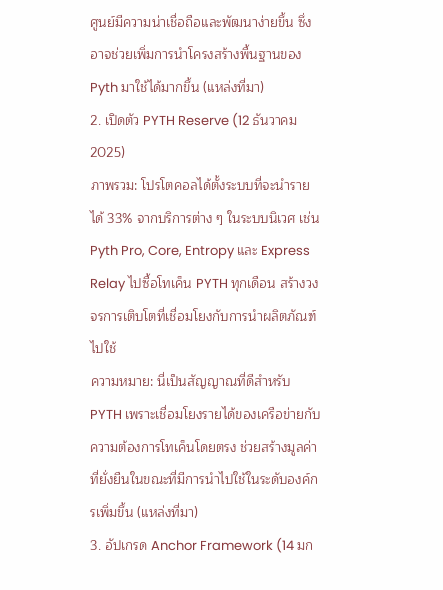ศูนย์มีความน่าเชื่อถือและพัฒนาง่ายขึ้น ซึ่งอาจช่วยเพิ่มการนำโครงสร้างพื้นฐานของ Pyth มาใช้ได้มากขึ้น (แหล่งที่มา)
2. เปิดตัว PYTH Reserve (12 ธันวาคม 2025)
ภาพรวม: โปรโตคอลได้ตั้งระบบที่จะนำรายได้ 33% จากบริการต่าง ๆ ในระบบนิเวศ เช่น Pyth Pro, Core, Entropy และ Express Relay ไปซื้อโทเค็น PYTH ทุกเดือน สร้างวงจรการเติบโตที่เชื่อมโยงกับการนำผลิตภัณฑ์ไปใช้
ความหมาย: นี่เป็นสัญญาณที่ดีสำหรับ PYTH เพราะเชื่อมโยงรายได้ของเครือข่ายกับความต้องการโทเค็นโดยตรง ช่วยสร้างมูลค่าที่ยั่งยืนในขณะที่มีการนำไปใช้ในระดับองค์กรเพิ่มขึ้น (แหล่งที่มา)
3. อัปเกรด Anchor Framework (14 มก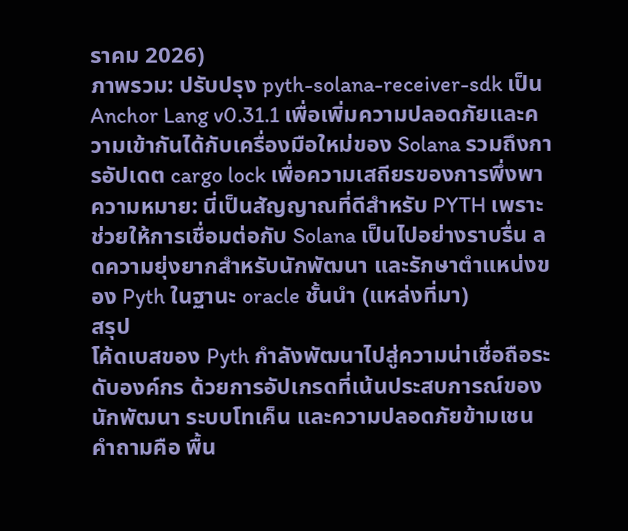ราคม 2026)
ภาพรวม: ปรับปรุง pyth-solana-receiver-sdk เป็น Anchor Lang v0.31.1 เพื่อเพิ่มความปลอดภัยและความเข้ากันได้กับเครื่องมือใหม่ของ Solana รวมถึงการอัปเดต cargo lock เพื่อความเสถียรของการพึ่งพา
ความหมาย: นี่เป็นสัญญาณที่ดีสำหรับ PYTH เพราะช่วยให้การเชื่อมต่อกับ Solana เป็นไปอย่างราบรื่น ลดความยุ่งยากสำหรับนักพัฒนา และรักษาตำแหน่งของ Pyth ในฐานะ oracle ชั้นนำ (แหล่งที่มา)
สรุป
โค้ดเบสของ Pyth กำลังพัฒนาไปสู่ความน่าเชื่อถือระดับองค์กร ด้วยการอัปเกรดที่เน้นประสบการณ์ของนักพัฒนา ระบบโทเค็น และความปลอดภัยข้ามเชน คำถามคือ พื้น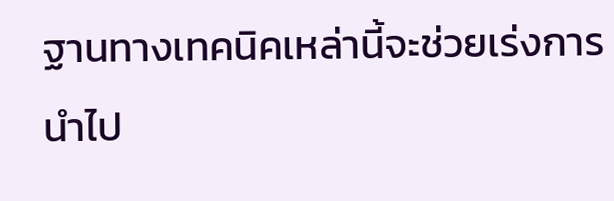ฐานทางเทคนิคเหล่านี้จะช่วยเร่งการนำไป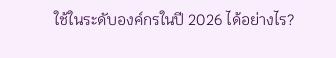ใช้ในระดับองค์กรในปี 2026 ได้อย่างไร?